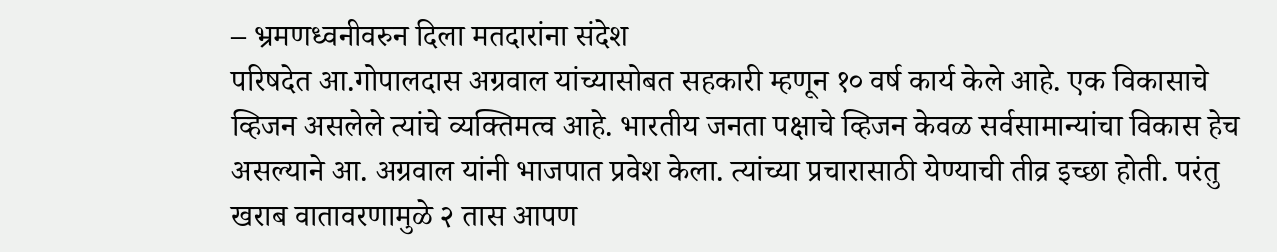– भ्रमणध्वनीवरुन दिला मतदारांना संदेश
परिषदेत आ.गोपालदास अग्रवाल यांच्यासोबत सहकारी म्हणून १० वर्ष कार्य केले आहे. एक विकासाचे व्हिजन असलेले त्यांचे व्यक्तिमत्व आहे. भारतीय जनता पक्षाचे व्हिजन केवळ सर्वसामान्यांचा विकास हेच असल्याने आ. अग्रवाल यांनी भाजपात प्रवेश केला. त्यांच्या प्रचारासाठी येण्याची तीव्र इच्छा होती. परंतु खराब वातावरणामुळे २ तास आपण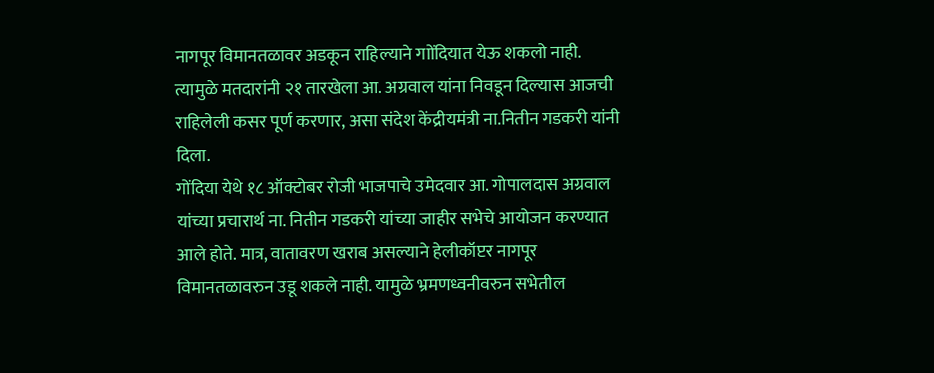नागपूर विमानतळावर अडकून राहिल्याने गाोंदियात येऊ शकलो नाही. त्यामुळे मतदारांनी २१ तारखेला आ. अग्रवाल यांना निवडून दिल्यास आजची राहिलेली कसर पूर्ण करणार, असा संदेश केंद्रीयमंत्री ना.नितीन गडकरी यांनी दिला.
गोंदिया येथे १८ ऑक्टोबर रोजी भाजपाचे उमेदवार आ. गोपालदास अग्रवाल यांच्या प्रचारार्थ ना. नितीन गडकरी यांच्या जाहीर सभेचे आयोजन करण्यात आले होते. मात्र, वातावरण खराब असल्याने हेलीकॉप्टर नागपूर विमानतळावरुन उडू शकले नाही. यामुळे भ्रमणध्वनीवरुन सभेतील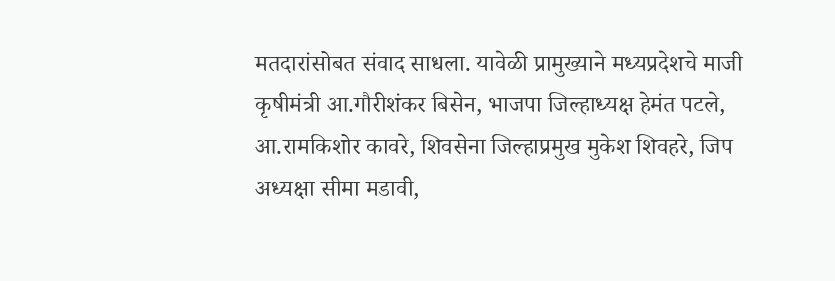मतदारांसोबत संवाद साधला. यावेळी प्रामुख्याने मध्यप्रदेशचे माजी कृषीमंत्री आ.गौरीशंकर बिसेन, भाजपा जिल्हाध्यक्ष हेमंत पटले, आ.रामकिशोर कावरे, शिवसेना जिल्हाप्रमुख मुकेश शिवहरे, जिप अध्यक्षा सीमा मडावी,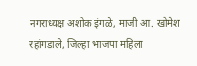नगराध्यक्ष अशोक इंगळे, माजी आ. खोमेश रहांगडाले, जिल्हा भाजपा महिला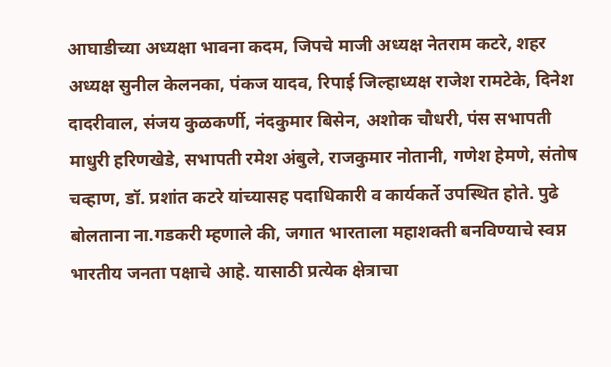आघाडीच्या अध्यक्षा भावना कदम, जिपचे माजी अध्यक्ष नेतराम कटरे, शहर अध्यक्ष सुनील केलनका, पंकज यादव, रिपाई जिल्हाध्यक्ष राजेश रामटेके, दिनेश दादरीवाल, संजय कुळकर्णी, नंदकुमार बिसेन, अशोक चौधरी, पंस सभापती माधुरी हरिणखेडे, सभापती रमेश अंबुले, राजकुमार नोतानी, गणेश हेमणे, संतोष चव्हाण, डॉ. प्रशांत कटरे यांच्यासह पदाधिकारी व कार्यकर्ते उपस्थित होते. पुढे बोलताना ना.गडकरी म्हणाले की, जगात भारताला महाशक्ती बनविण्याचे स्वप्न भारतीय जनता पक्षाचे आहे. यासाठी प्रत्येक क्षेत्राचा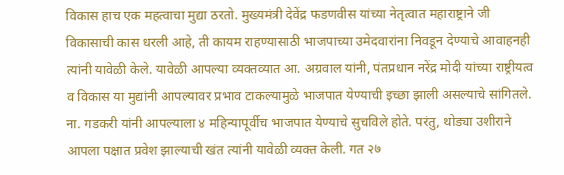विकास हाच एक महत्वाचा मुद्या ठरतो. मुख्यमंत्री देवेंद्र फडणवीस यांच्या नेतृत्वात महाराष्ट्राने जी विकासाची कास धरली आहे, ती कायम राहण्यासाठी भाजपाच्या उमेदवारांना निवडून देण्याचे आवाहनही त्यांनी यावेळी केले. यावेळी आपल्या व्यक्तव्यात आ. अग्रवाल यांनी, पंतप्रधान नरेंद्र मोदी यांच्या राष्ट्रीयत्व व विकास या मुद्यांनी आपल्यावर प्रभाव टाकल्यामुळे भाजपात येण्याची इच्छा झाली असल्याचे सांगितले. ना. गडकरी यांनी आपल्याला ४ महिन्यापूर्वीच भाजपात येण्याचे सुचविले होते. परंतु, थोड्या उशीराने आपला पक्षात प्रवेश झाल्याची खंत त्यांनी यावेळी व्यक्त केली. गत २७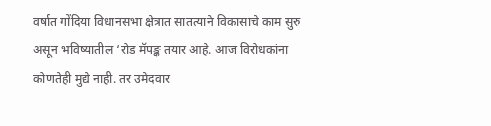वर्षात गोंदिया विधानसभा क्षेत्रात सातत्याने विकासाचे काम सुरु असून भविष्यातील ‘रोड मॅपङ्क तयार आहे. आज विरोधकांना कोणतेही मुद्ये नाही. तर उमेदवार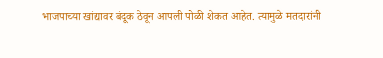भाजपाच्या खांद्यावर बंदूक ठेवून आपली पोळी शेकत आहेत. त्यामुळे मतदारांनी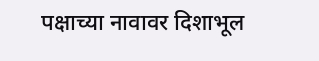पक्षाच्या नावावर दिशाभूल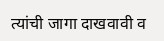त्यांची जागा दाखवावी व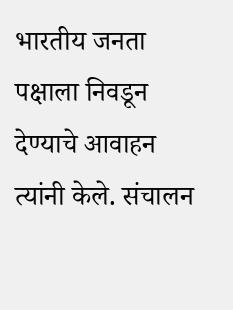भारतीय जनता पक्षाला निवडून देण्याचे आवाहन त्यांनी केले. संचालन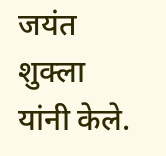जयंत शुक्ला यांनी केले.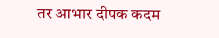तर आभार दीपक कदम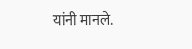यांनी मानले.